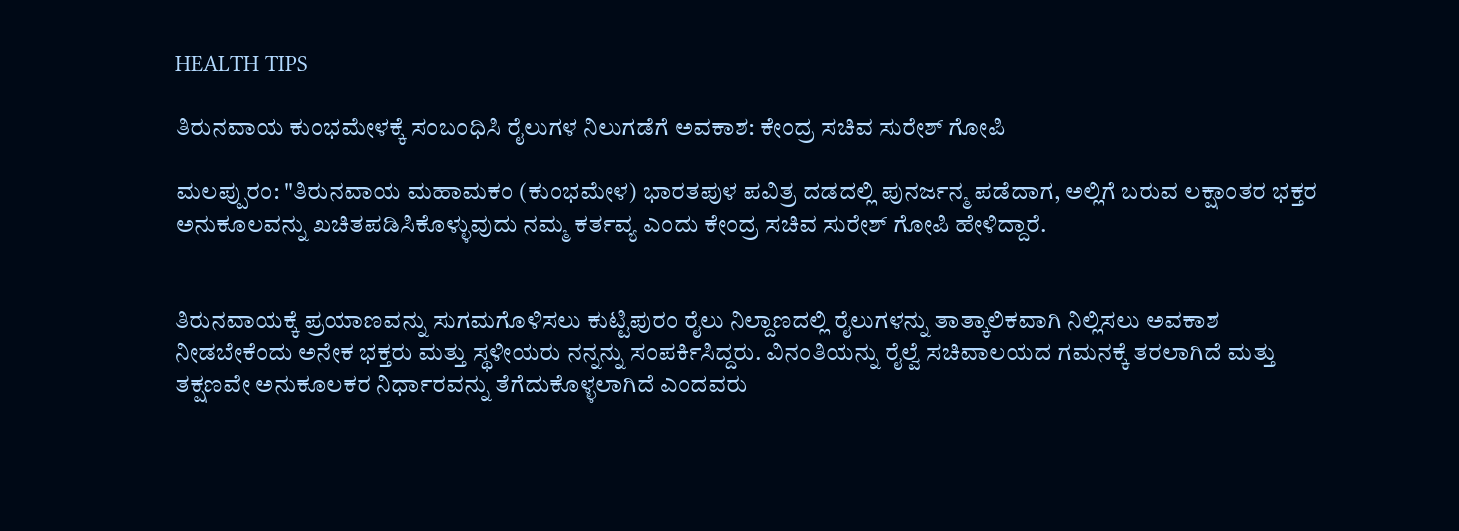HEALTH TIPS

ತಿರುನವಾಯ ಕುಂಭಮೇಳಕ್ಕೆ ಸಂಬಂಧಿಸಿ ರೈಲುಗಳ ನಿಲುಗಡೆಗೆ ಅವಕಾಶ: ಕೇಂದ್ರ ಸಚಿವ ಸುರೇಶ್ ಗೋಪಿ

ಮಲಪ್ಪುರಂ: "ತಿರುನವಾಯ ಮಹಾಮಕಂ (ಕುಂಭಮೇಳ) ಭಾರತಪುಳ ಪವಿತ್ರ ದಡದಲ್ಲಿ ಪುನರ್ಜನ್ಮ ಪಡೆದಾಗ, ಅಲ್ಲಿಗೆ ಬರುವ ಲಕ್ಷಾಂತರ ಭಕ್ತರ ಅನುಕೂಲವನ್ನು ಖಚಿತಪಡಿಸಿಕೊಳ್ಳುವುದು ನಮ್ಮ ಕರ್ತವ್ಯ ಎಂದು ಕೇಂದ್ರ ಸಚಿವ ಸುರೇಶ್ ಗೋಪಿ ಹೇಳಿದ್ದಾರೆ.


ತಿರುನವಾಯಕ್ಕೆ ಪ್ರಯಾಣವನ್ನು ಸುಗಮಗೊಳಿಸಲು ಕುಟ್ಟಿಪುರಂ ರೈಲು ನಿಲ್ದಾಣದಲ್ಲಿ ರೈಲುಗಳನ್ನು ತಾತ್ಕಾಲಿಕವಾಗಿ ನಿಲ್ಲಿಸಲು ಅವಕಾಶ ನೀಡಬೇಕೆಂದು ಅನೇಕ ಭಕ್ತರು ಮತ್ತು ಸ್ಥಳೀಯರು ನನ್ನನ್ನು ಸಂಪರ್ಕಿಸಿದ್ದರು. ವಿನಂತಿಯನ್ನು ರೈಲ್ವೆ ಸಚಿವಾಲಯದ ಗಮನಕ್ಕೆ ತರಲಾಗಿದೆ ಮತ್ತು ತಕ್ಷಣವೇ ಅನುಕೂಲಕರ ನಿರ್ಧಾರವನ್ನು ತೆಗೆದುಕೊಳ್ಳಲಾಗಿದೆ ಎಂದವರು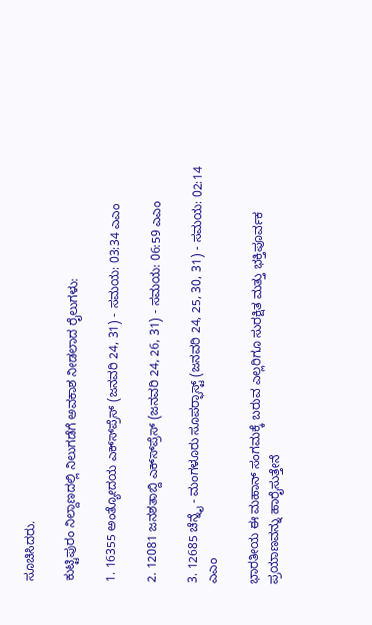ಸೂಚಿಸಿದರು.

ಕುಟ್ಟಿಪುರಂ ನಿಲ್ದಾಣದಲ್ಲಿ ನಿಲುಗಡೆಗೆ ಅವಕಾಶ ನೀಡಲಾದ ರೈಲುಗಳು:

1. 16355 ಅಂತ್ಯೋದಯ ಎಕ್ಸ್‍ಪ್ರೆಸ್ (ಜನವರಿ 24, 31) - ಸಮಯ: 03:34 ಎಎಂ

2. 12081 ಜನಶತಾಬ್ದಿ ಎಕ್ಸ್‍ಪ್ರೆಸ್ (ಜನವರಿ 24, 26, 31) - ಸಮಯ: 06:59 ಎಎಂ

3. 12685 ಚೆನ್ನೈ - ಮಂಗಳೂರು ಸೂಪರ್‍ಫಾಸ್ಟ್ (ಜನವರಿ 24, 25, 30, 31) - ಸಮಯ: 02:14 ಎಎಂ

ಭಾರತೀಯ ಈ ಮಹಾನ್ ಸಂಗಮಕ್ಕೆ ಬರುವ ಎಲ್ಲರಿಗೂ ಸುರಕ್ಷಿತ ಮತ್ತು ಭಕ್ತಿಪೂರ್ವಕ ಪ್ರಯಾಣವನ್ನು ಹಾರೈಸುತ್ತೇನೆ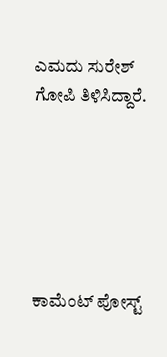ಎಮದು ಸುರೇಶ್ ಗೋಪಿ ತಿಳಿಸಿದ್ದಾರೆ.






ಕಾಮೆಂಟ್‌‌ ಪೋಸ್ಟ್‌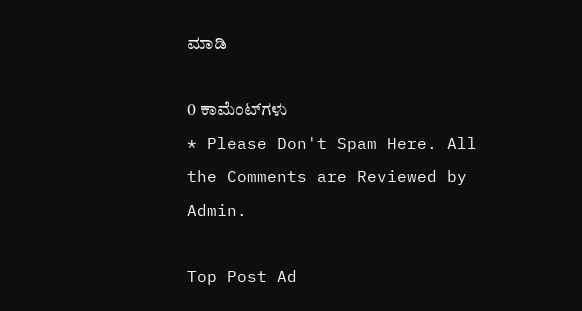ಮಾಡಿ

0 ಕಾಮೆಂಟ್‌ಗಳು
* Please Don't Spam Here. All the Comments are Reviewed by Admin.

Top Post Ad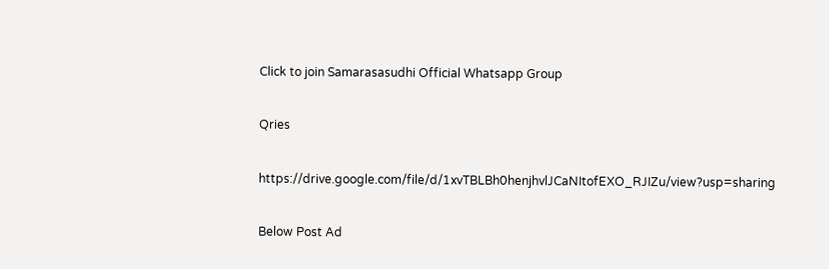Click to join Samarasasudhi Official Whatsapp Group

Qries

https://drive.google.com/file/d/1xvTBLBh0henjhvlJCaNItofEXO_RJIZu/view?usp=sharing

Below Post Ad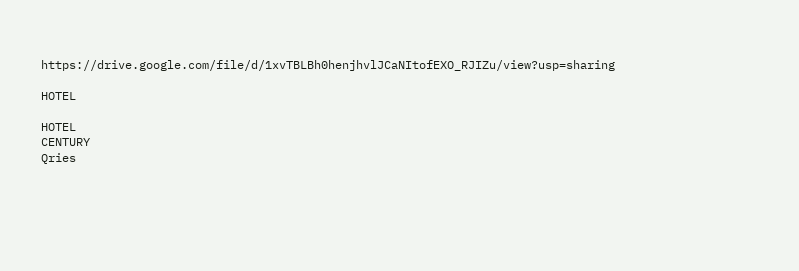https://drive.google.com/file/d/1xvTBLBh0henjhvlJCaNItofEXO_RJIZu/view?usp=sharing

HOTEL

HOTEL
CENTURY
Qries